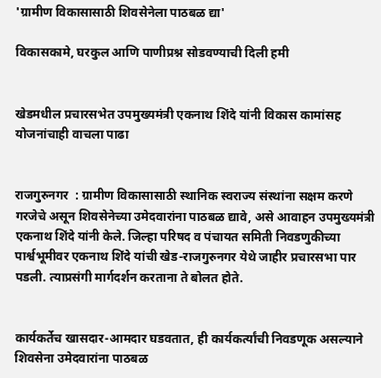'ग्रामीण विकासासाठी शिवसेनेला पाठबळ द्या'

विकासकामे, घरकुल आणि पाणीप्रश्न सोडवण्याची दिली हमी


खेडमधील प्रचारसभेत उपमुख्यमंत्री एकनाथ शिंदे यांनी विकास कामांसह योजनांचाही वाचला पाढा


राजगुरुनगर  : ग्रामीण विकासासाठी स्थानिक स्वराज्य संस्थांना सक्षम करणे गरजेचे असून शिवसेनेच्या उमेदवारांना पाठबळ द्यावे, असे आवाहन उपमुख्यमंत्री एकनाथ शिंदे यांनी केले. जिल्हा परिषद व पंचायत समिती निवडणुकीच्या पार्श्वभूमीवर एकनाथ शिंदे यांची खेड-राजगुरुनगर येथे जाहीर प्रचारसभा पार पडली. त्याप्रसंगी मार्गदर्शन करताना ते बोलत होते.


कार्यकर्तेच खासदार-आमदार घडवतात, ही कार्यकर्त्यांची निवडणूक असल्याने शिवसेना उमेदवारांना पाठबळ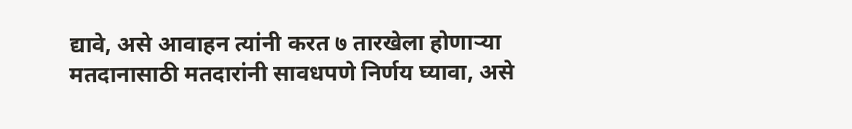द्यावे, असे आवाहन त्यांनी करत ७ तारखेला होणाऱ्या मतदानासाठी मतदारांनी सावधपणे निर्णय घ्यावा, असे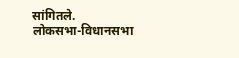सांगितले.
लोकसभा-विधानसभा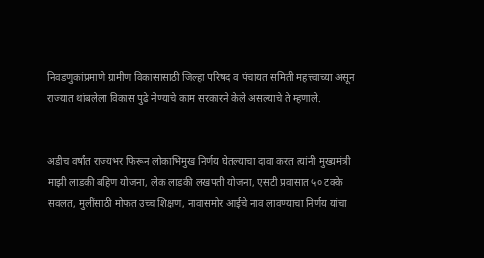निवडणुकांप्रमाणे ग्रामीण विकासासाठी जिल्हा परिषद व पंचायत समिती महत्त्वाच्या असून राज्यात थांबलेला विकास पुढे नेण्याचे काम सरकारने केले असल्याचे ते म्हणाले.


अडीच वर्षांत राज्यभर फिरून लोकाभिमुख निर्णय घेतल्याचा दावा करत त्यांनी मुख्यमंत्री माझी लाडकी बहिण योजना, लेक लाडकी लखपती योजना, एसटी प्रवासात ५० टक्के सवलत, मुलींसाठी मोफत उच्च शिक्षण, नावासमोर आईचे नाव लावण्याचा निर्णय यांचा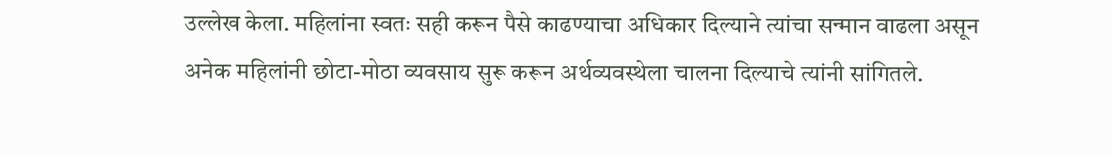उल्लेख केला. महिलांना स्वतः सही करून पैसे काढण्याचा अधिकार दिल्याने त्यांचा सन्मान वाढला असून अनेक महिलांनी छोटा-मोठा व्यवसाय सुरू करून अर्थव्यवस्थेला चालना दिल्याचे त्यांनी सांगितले.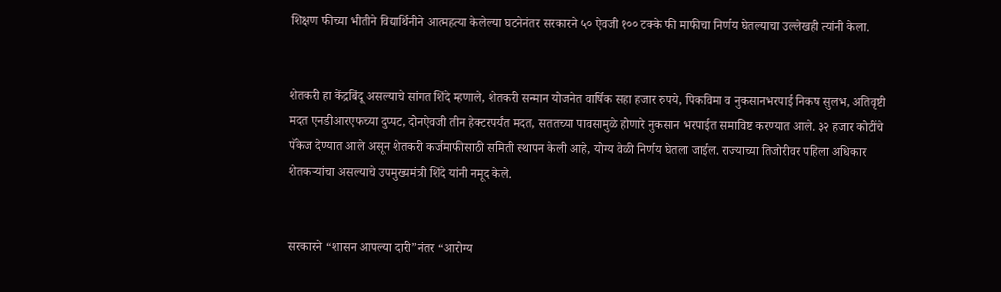शिक्षण फीच्या भीतीने विद्यार्थिनीने आत्महत्या केलेल्या घटनेनंतर सरकारने ५० ऐवजी १०० टक्के फी माफीचा निर्णय घेतल्याचा उल्लेखही त्यांनी केला.


शेतकरी हा केंद्रबिंदू असल्याचे सांगत शिंदे म्हणाले, शेतकरी सन्मान योजनेत वार्षिक सहा हजार रुपये, पिकविमा व नुकसानभरपाई निकष सुलभ, अतिवृष्टी मदत एनडीआरएफच्या दुप्पट, दोनऐवजी तीन हेक्टरपर्यंत मदत, सततच्या पावसामुळे होणारे नुकसान भरपाईत समाविष्ट करण्यात आले. ३२ हजार कोटींचे पॅकेज देण्यात आले असून शेतकरी कर्जमाफीसाठी समिती स्थापन केली आहे, योग्य वेळी निर्णय घेतला जाईल. राज्याच्या तिजोरीवर पहिला अधिकार शेतकऱ्यांचा असल्याचे उपमुख्यमंत्री शिंदे यांनी नमूद केले.


सरकारने “शासन आपल्या दारी”नंतर “आरोग्य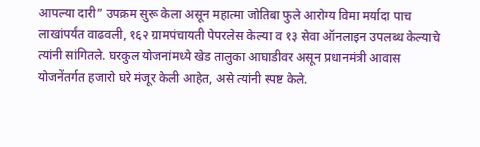आपल्या दारी” उपक्रम सुरू केला असून महात्मा जोतिबा फुले आरोग्य विमा मर्यादा पाच लाखांपर्यंत वाढवली, १६२ ग्रामपंचायती पेपरलेस केल्या व १३ सेवा ऑनलाइन उपलब्ध केल्याचे त्यांनी सांगितले. घरकुल योजनांमध्ये खेड तालुका आघाडीवर असून प्रधानमंत्री आवास योजनेंतर्गत हजारो घरे मंजूर केली आहेत, असे त्यांनी स्पष्ट केले.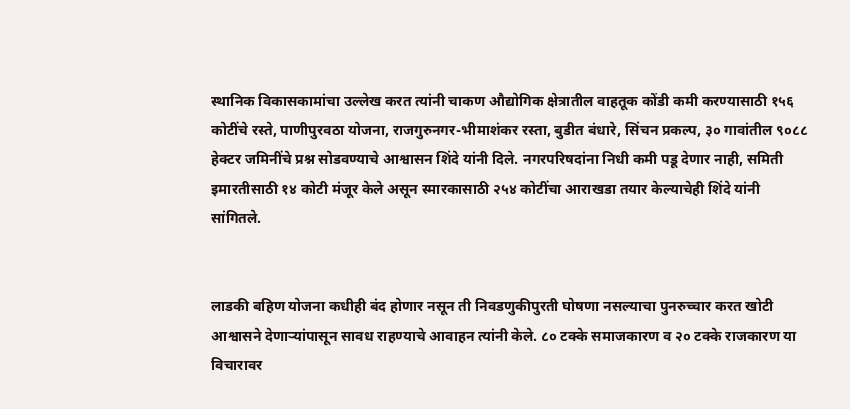स्थानिक विकासकामांचा उल्लेख करत त्यांनी चाकण औद्योगिक क्षेत्रातील वाहतूक कोंडी कमी करण्यासाठी १५६ कोटींचे रस्ते, पाणीपुरवठा योजना, राजगुरुनगर-भीमाशंकर रस्ता, बुडीत बंधारे, सिंचन प्रकल्प, ३० गावांतील ९०८८ हेक्टर जमिनींचे प्रश्न सोडवण्याचे आश्वासन शिंदे यांनी दिले. नगरपरिषदांना निधी कमी पडू देणार नाही, समिती इमारतीसाठी १४ कोटी मंजूर केले असून स्मारकासाठी २५४ कोटींचा आराखडा तयार केल्याचेही शिंदे यांनी सांगितले.


लाडकी बहिण योजना कधीही बंद होणार नसून ती निवडणुकीपुरती घोषणा नसल्याचा पुनरुच्चार करत खोटी आश्वासने देणाऱ्यांपासून सावध राहण्याचे आवाहन त्यांनी केले. ८० टक्के समाजकारण व २० टक्के राजकारण या विचारावर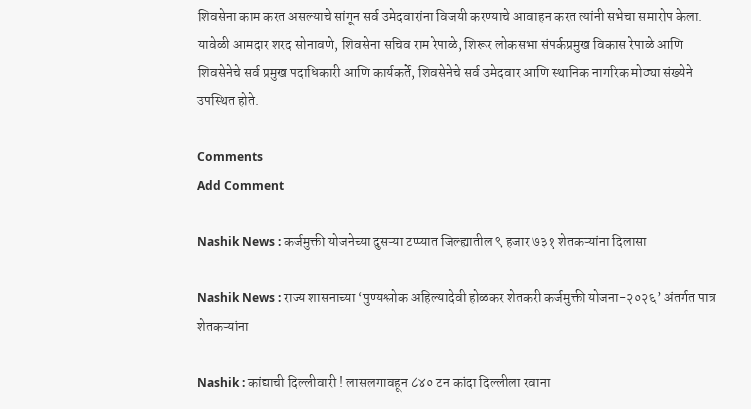शिवसेना काम करत असल्याचे सांगून सर्व उमेदवारांना विजयी करण्याचे आवाहन करत त्यांनी सभेचा समारोप केला. यावेळी आमदार शरद सोनावणे, शिवसेना सचिव राम रेपाळे, शिरूर लोकसभा संपर्कप्रमुख विकास रेपाळे आणि शिवसेनेचे सर्व प्रमुख पदाधिकारी आणि कार्यकर्ते, शिवसेनेचे सर्व उमेदवार आणि स्थानिक नागरिक मोठ्या संख्येने उपस्थित होते.

Comments
Add Comment

Nashik News : कर्जमुक्ती योजनेच्या दुसऱ्या टप्प्यात जिल्ह्यातील ९ हजार ७३१ शेतकऱ्यांना दिलासा

Nashik News : राज्य शासनाच्या ‘पुण्यश्लोक अहिल्यादेवी होळकर शेतकरी कर्जमुक्ती योजना-२०२६’ अंतर्गत पात्र शेतकऱ्यांना

Nashik : कांद्याची दिल्लीवारी ! लासलगावहून ८४० टन कांदा दिल्लीला रवाना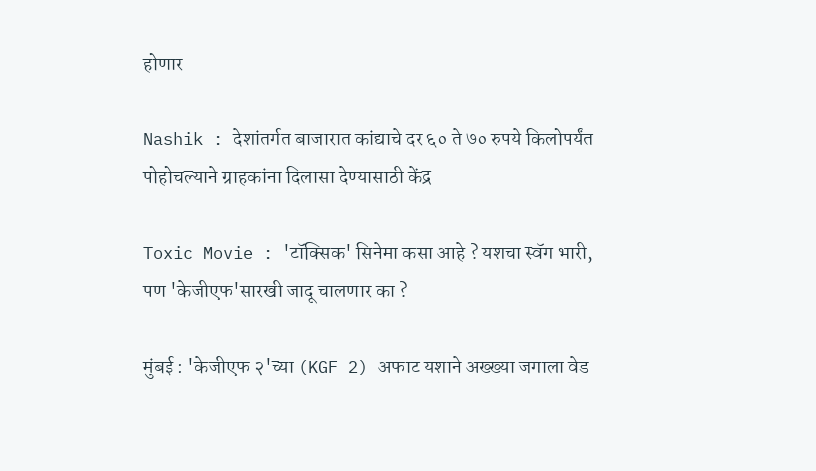होणार

Nashik : देशांतर्गत बाजारात कांद्याचे दर ६० ते ७० रुपये किलोपर्यंत पोहोचल्याने ग्राहकांना दिलासा देण्यासाठी केंद्र

Toxic Movie : 'टॉक्सिक' सिनेमा कसा आहे ? यशचा स्वॅग भारी, पण 'केजीएफ'सारखी जादू चालणार का ?

मुंबई : 'केजीएफ २'च्या (KGF 2) अफाट यशाने अख्ख्या जगाला वेड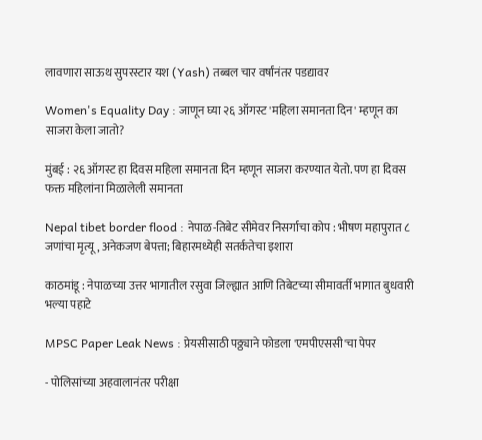लावणारा साऊथ सुपरस्टार यश (Yash) तब्बल चार वर्षांनंतर पडद्यावर

Women's Equality Day : जाणून घ्या २६ ऑगस्ट 'महिला समानता दिन' म्हणून का साजरा केला जातो?

मुंबई : २६ ऑगस्ट हा दिवस महिला समानता दिन म्हणून साजरा करण्यात येतो. पण हा दिवस फक्त महिलांना मिळालेली समानता

Nepal tibet border flood : नेपाळ-तिबेट सीमेवर निसर्गाचा कोप : भीषण महापुरात ८ जणांचा मृत्यू, अनेकजण बेपत्ता; बिहारमध्येही सतर्कतेचा इशारा

काठमांडू : नेपाळच्या उत्तर भागातील रसुवा जिल्ह्यात आणि तिबेटच्या सीमावर्ती भागात बुधवारी भल्या पहाटे

MPSC Paper Leak News : प्रेयसीसाठी पठ्ठ्याने फोडला 'एमपीएससी'चा पेपर

- पोलिसांच्या अहवालानंतर परीक्षा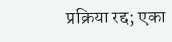प्रक्रिया रद्द; एका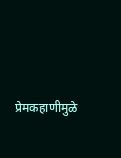प्रेमकहाणीमुळे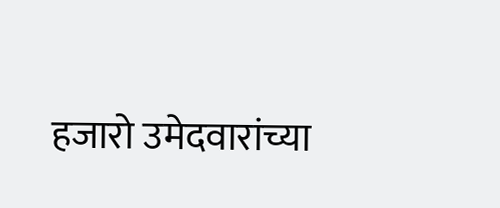हजारो उमेदवारांच्या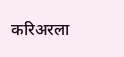करिअरला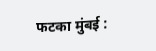फटका मुंबई :